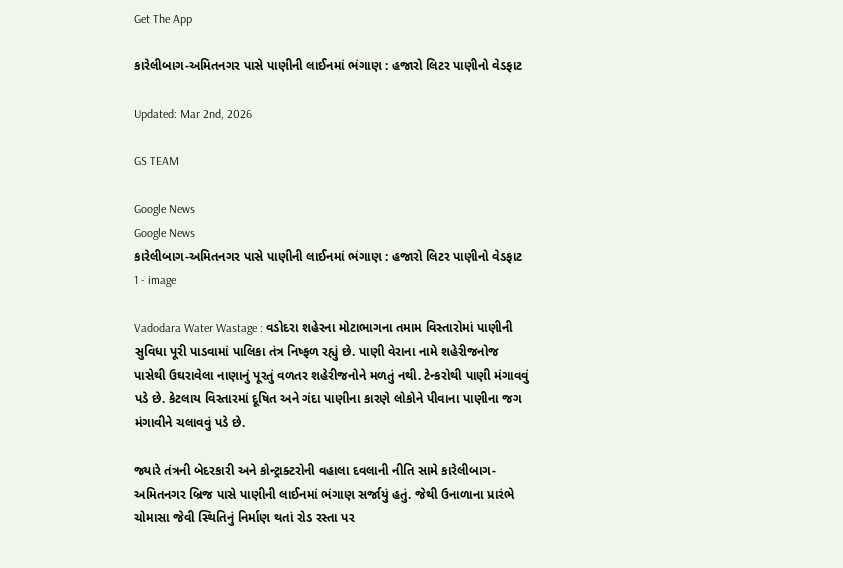Get The App

કારેલીબાગ-અમિતનગર પાસે પાણીની લાઈનમાં ભંગાણ : હજારો લિટર પાણીનો વેડફાટ

Updated: Mar 2nd, 2026

GS TEAM

Google News
Google News
કારેલીબાગ-અમિતનગર પાસે પાણીની લાઈનમાં ભંગાણ : હજારો લિટર પાણીનો વેડફાટ 1 - image

Vadodara Water Wastage : વડોદરા શહેરના મોટાભાગના તમામ વિસ્તારોમાં પાણીની સુવિધા પૂરી પાડવામાં પાલિકા તંત્ર નિષ્ફળ રહ્યું છે. પાણી વેરાના નામે શહેરીજનોજ પાસેથી ઉઘરાવેલા નાણાનું પૂરતું વળતર શહેરીજનોને મળતું નથી. ટેન્કરોથી પાણી મંગાવવું પડે છે. કેટલાય વિસ્તારમાં દૂષિત અને ગંદા પાણીના કારણે લોકોને પીવાના પાણીના જગ મંગાવીને ચલાવવું પડે છે.

જ્યારે તંત્રની બેદરકારી અને કોન્ટ્રાક્ટરોની વહાલા દવલાની નીતિ સામે કારેલીબાગ-અમિતનગર બ્રિજ પાસે પાણીની લાઈનમાં ભંગાણ સર્જાયું હતું. જેથી ઉનાળાના પ્રારંભે ચોમાસા જેવી સ્થિતિનું નિર્માણ થતાં રોડ રસ્તા પર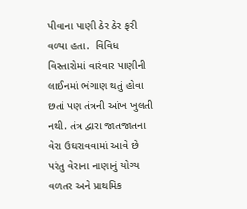પીવાના પાણી ઠેર ઠેર ફરી વળ્યા હતા.  વિવિધ વિસ્તારોમાં વારંવાર પાણીની લાઈનમાં ભંગાણ થતું હોવા છતાં પણ તંત્રની આંખ ખુલતી નથી. તંત્ર દ્વારા જાતજાતના વેરા ઉઘરાવવામાં આવે છે પરંતુ વેરાના નાણાનું યોગ્ય વળતર અને પ્રાથમિક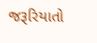જરૂરિયાતો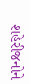શહેરીજનોને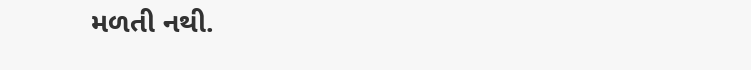મળતી નથી.